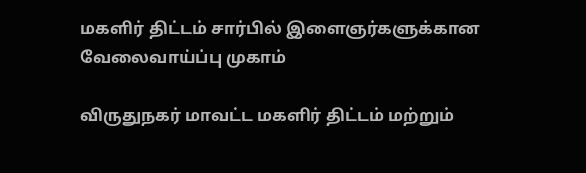மகளிர் திட்டம் சார்பில் இளைஞர்களுக்கான வேலைவாய்ப்பு முகாம்

விருதுநகர் மாவட்ட மகளிர் திட்டம் மற்றும்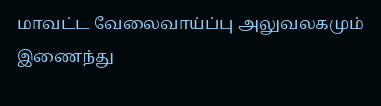மாவட்ட வேலைவாய்ப்பு அலுவலகமும் இணைந்து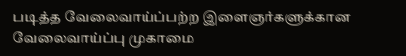படித்த வேலைவாய்ப்பற்ற இளைஞர்களுக்கான வேலைவாய்ப்பு முகாமை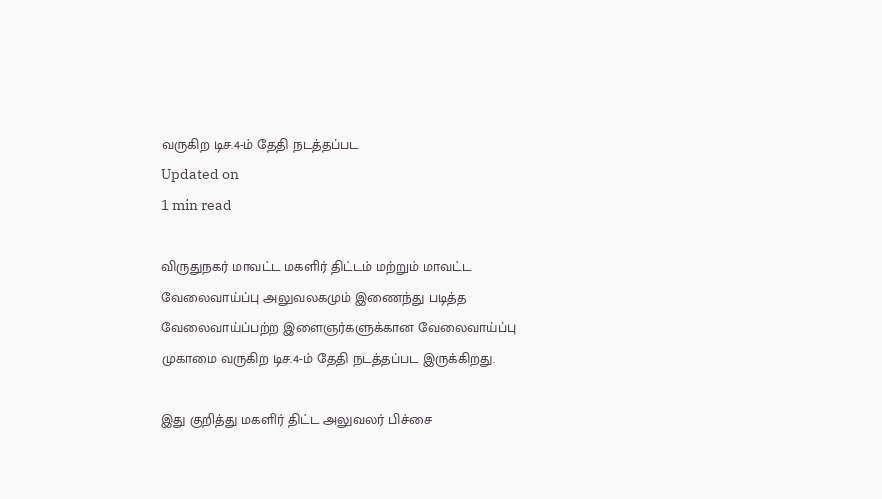வருகிற டிச.4-ம் தேதி நடத்தப்பட
Updated on
1 min read

விருதுநகர் மாவட்ட மகளிர் திட்டம் மற்றும் மாவட்ட வேலைவாய்ப்பு அலுவலகமும் இணைந்து படித்த வேலைவாய்ப்பற்ற இளைஞர்களுக்கான வேலைவாய்ப்பு முகாமை வருகிற டிச.4-ம் தேதி நடத்தப்பட இருக்கிறது.

இது குறித்து மகளிர் திட்ட அலுவலர் பிச்சை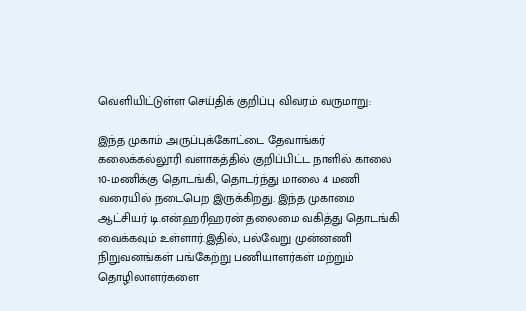வெளியிட்டுள்ள செய்திக் குறிப்பு விவரம் வருமாறு:

இந்த முகாம் அருப்புக்கோட்டை தேவாங்கர் கலைக்கல்லூரி வளாகத்தில் குறிப்பிட்ட நாளில் காலை 10-மணிக்கு தொடங்கி, தொடர்ந்து மாலை 4 மணி வரையில் நடைபெற இருக்கிறது. இந்த முகாமை ஆட்சியர் டி.என்.ஹரிஹரன் தலைமை வகித்து தொடங்கி வைக்கவும் உள்ளார்.இதில், பல்வேறு முன்னணி நிறுவனங்கள் பங்கேற்று பணியாளர்கள் மற்றும்  தொழிலாளர்களை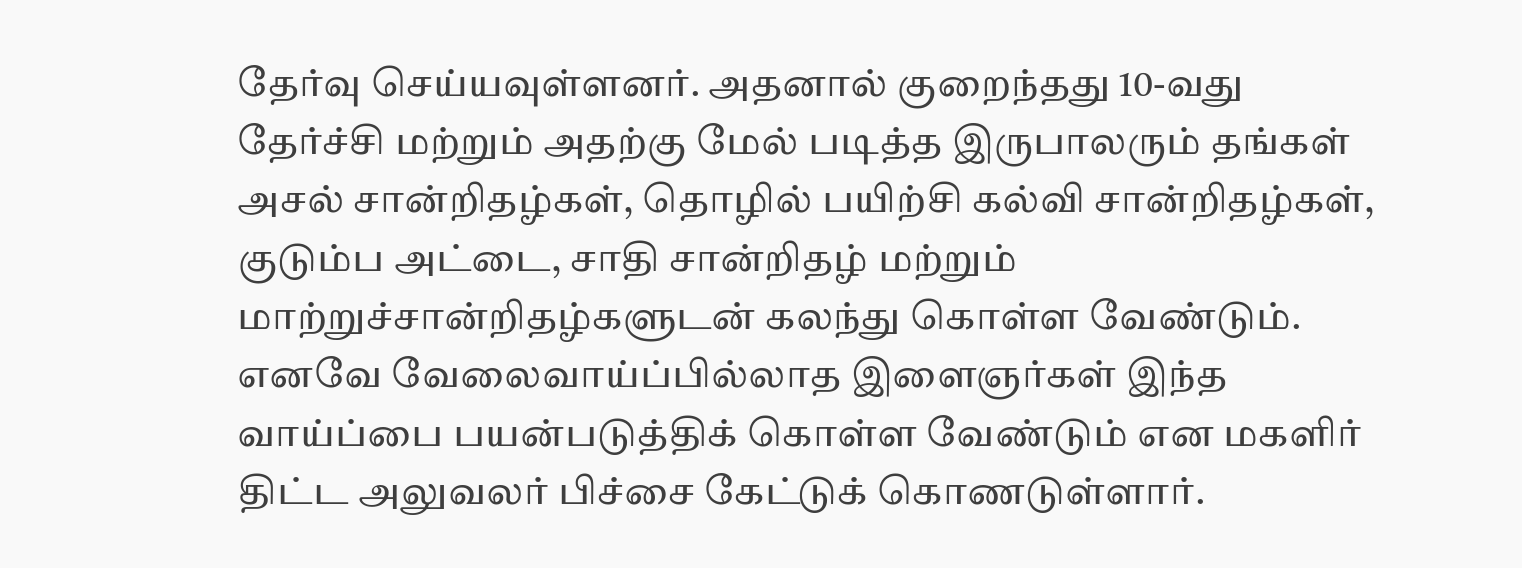தேர்வு செய்யவுள்ளனர். அதனால் குறைந்தது 10-வது தேர்ச்சி மற்றும் அதற்கு மேல் படித்த இருபாலரும் தங்கள் அசல் சான்றிதழ்கள், தொழில் பயிற்சி கல்வி சான்றிதழ்கள், குடும்ப அட்டை, சாதி சான்றிதழ் மற்றும் மாற்றுச்சான்றிதழ்களுடன் கலந்து கொள்ள வேண்டும். எனவே வேலைவாய்ப்பில்லாத இளைஞர்கள் இந்த வாய்ப்பை பயன்படுத்திக் கொள்ள வேண்டும் என மகளிர் திட்ட அலுவலர் பிச்சை கேட்டுக் கொணடுள்ளார்.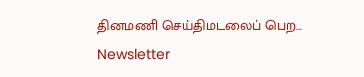தினமணி செய்திமடலைப் பெற... Newsletter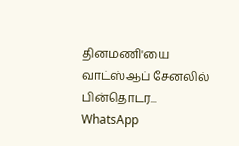தினமணி'யை வாட்ஸ்ஆப் சேனலில் பின்தொடர... WhatsApp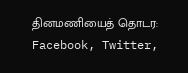தினமணியைத் தொடர: Facebook, Twitter,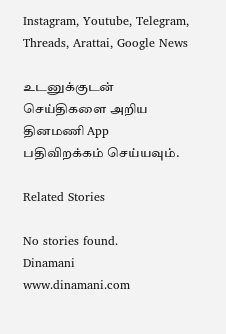Instagram, Youtube, Telegram, Threads, Arattai, Google News

உடனுக்குடன் செய்திகளை அறிய தினமணி App பதிவிறக்கம் செய்யவும்.

Related Stories

No stories found.
Dinamani
www.dinamani.com